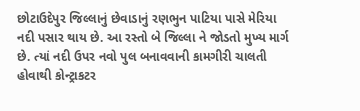છોટાઉદેપુર જિલ્લાનું છેવાડાનું રણભુન પાટિયા પાસે મેરિયા નદી પસાર થાય છે. આ રસ્તો બે જિલ્લા ને જોડતો મુખ્ય માર્ગ છે. ત્યાં નદી ઉપર નવો પુલ બનાવવાની કામગીરી ચાલતી હોવાથી કોન્ટ્રાકટર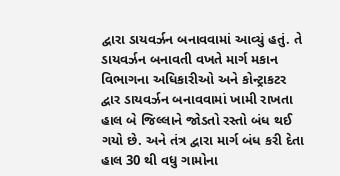દ્વારા ડાયવર્ઝન બનાવવામાં આવ્યું હતું. તે ડાયવર્ઝન બનાવતી વખતે માર્ગ મકાન વિભાગના અધિકારીઓ અને કોન્ટ્રાકટર દ્વાર ડાયવર્ઝન બનાવવામાં ખામી રાખતા હાલ બે જિલ્લાને જોડતો રસ્તો બંધ થઈ ગયો છે. અને તંત્ર દ્વારા માર્ગ બંધ કરી દેતા હાલ 30 થી વધુ ગામોના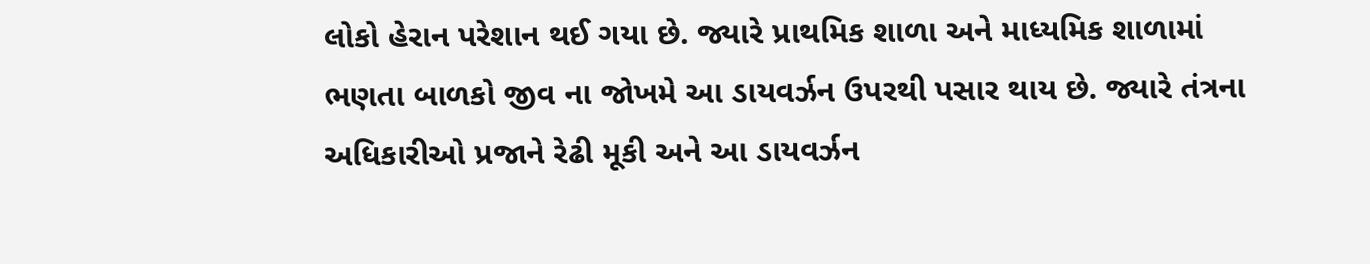લોકો હેરાન પરેશાન થઈ ગયા છે. જ્યારે પ્રાથમિક શાળા અને માધ્યમિક શાળામાં ભણતા બાળકો જીવ ના જોખમે આ ડાયવર્ઝન ઉપરથી પસાર થાય છે. જ્યારે તંત્રના અધિકારીઓ પ્રજાને રેઢી મૂકી અને આ ડાયવર્ઝન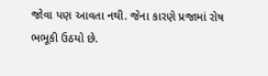જોવા પણ આવતા નથી. જેના કારણે પ્રજામાં રોષ ભભૂકી ઉઠયો છે.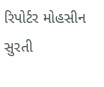રિપોર્ટર મોહસીન સુરતી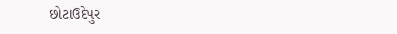છોટાઉદેપુર